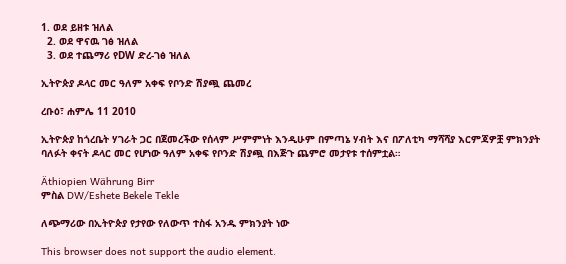1. ወደ ይዘቱ ዝለል
  2. ወደ ዋናዉ ገፅ ዝለል
  3. ወደ ተጨማሪ የDW ድረ-ገፅ ዝለል

ኢትዮጵያ ዶላር መር ዓለም አቀፍ የቦንድ ሽያጯ ጨመረ

ረቡዕ፣ ሐምሌ 11 2010

ኢትዮጵያ ከጎረቤት ሃገራት ጋር በጀመረችው የሰላም ሥምምነት እንዲሁም በምጣኔ ሃብት እና በፖለቲካ ማሻሻያ እርምጃዎቿ ምክንያት ባለፉት ቀናት ዶላር መር የሆነው ዓለም አቀፍ የቦንድ ሽያጯ በእጅጉ ጨምሮ መታየቱ ተሰምቷል።

Äthiopien Währung Birr
ምስል DW/Eshete Bekele Tekle

ለጭማሪው በኢትዮጵያ የታየው የለውጥ ተስፋ አንዱ ምክንያት ነው

This browser does not support the audio element.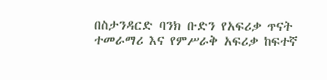በስታንዳርድ ባንክ ቡድን የአፍሪቃ ጥናት ተመራማሪ እና የምሥራቅ አፍሪቃ ከፍተኛ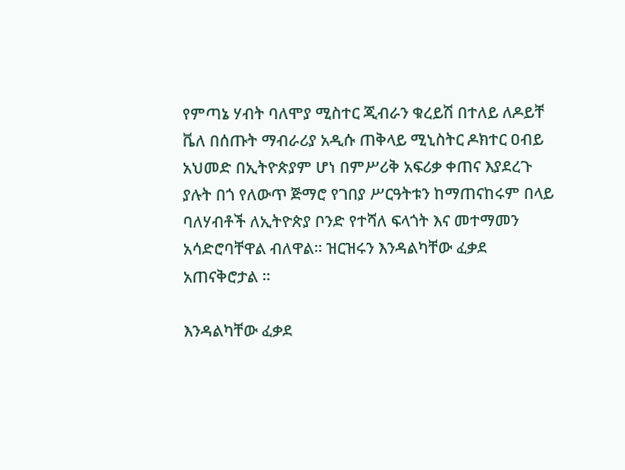የምጣኔ ሃብት ባለሞያ ሚስተር ጂብራን ቁረይሽ በተለይ ለዶይቸ ቬለ በሰጡት ማብራሪያ አዲሱ ጠቅላይ ሚኒስትር ዶክተር ዐብይ አህመድ በኢትዮጵያም ሆነ በምሥሪቅ አፍሪቃ ቀጠና እያደረጉ ያሉት በጎ የለውጥ ጅማሮ የገበያ ሥርዓትቱን ከማጠናከሩም በላይ ባለሃብቶች ለኢትዮጵያ ቦንድ የተሻለ ፍላጎት እና መተማመን አሳድሮባቸዋል ብለዋል። ዝርዝሩን እንዳልካቸው ፈቃደ አጠናቅሮታል ።

እንዳልካቸው ፈቃደ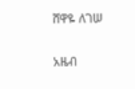ሸዋዬ ለገሠ

አዜብ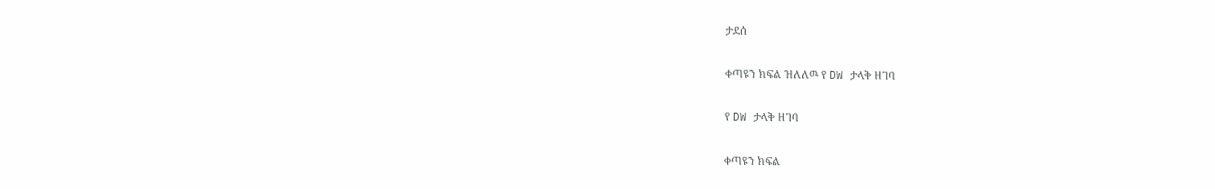ታደሰ

ቀጣዩን ክፍል ዝለለዉ የ DW ታላቅ ዘገባ

የ DW ታላቅ ዘገባ

ቀጣዩን ክፍል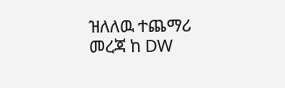ዝለለዉ ተጨማሪ መረጃ ከ DW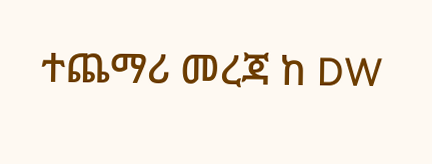ተጨማሪ መረጃ ከ DW